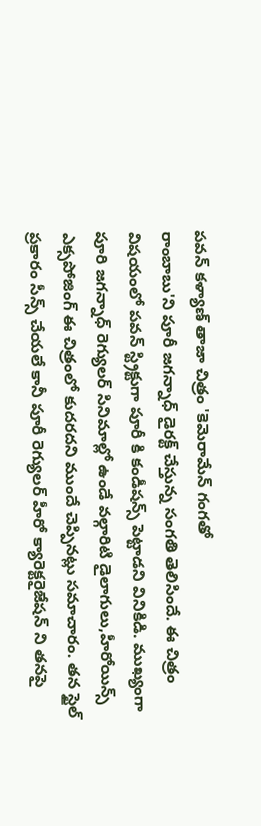పవన్ కళ్యాణ్ తాజా చిత్రం 'కెమెరామేన్ గంగతో
రాంబాబు'ని పూరీ జగన్నాధ్ డైరక్ట్ చేస్తున్న సంగతి తెలిసిందే. ఈ చిత్రం
విషయంలో పవన్ స్ట్రిక్టుగా పూరీ కి కండీషన్స్ పెట్టాడని వినికిడి. ముఖ్యంగా
పూరి జగన్నాధ్ రెగ్యులర్ సినిమాల్లో ఉండే వల్గారిటి డైలాగులు,హీరోయిన్స్
ఎక్సపోజింగ్ ఈ చిత్రంలో కుదరదని ముందే చెప్పినట్లు సమాచారం. తన స్టైల్
ప్రకారం సీన్స్ చేయలే కానీ పూరీ రెగ్యులర్ హీరో క్యారెక్టరైజేషన్ ని తనపై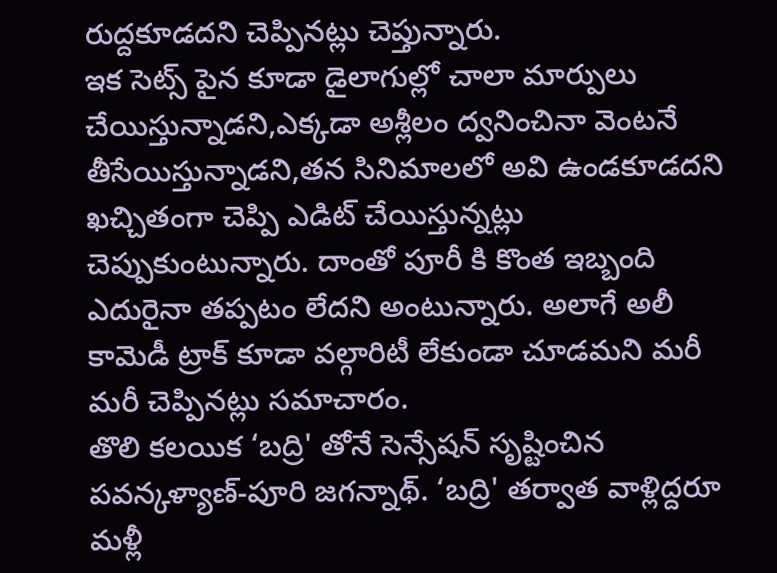రుద్దకూడదని చెప్పినట్లు చెప్తున్నారు.
ఇక సెట్స్ పైన కూడా డైలాగుల్లో చాలా మార్పులు చేయిస్తున్నాడని,ఎక్కడా అశ్లీలం ద్వనించినా వెంటనే తీసేయిస్తున్నాడని,తన సినిమాలలో అవి ఉండకూడదని ఖచ్చితంగా చెప్పి ఎడిట్ చేయిస్తున్నట్లు చెప్పుకుంటున్నారు. దాంతో పూరీ కి కొంత ఇబ్బంది ఎదురైనా తప్పటం లేదని అంటున్నారు. అలాగే అలీ కామెడీ ట్రాక్ కూడా వల్గారిటీ లేకుండా చూడమని మరీ మరీ చెప్పినట్లు సమాచారం.
తొలి కలయిక ‘బద్రి' తోనే సెన్సేషన్ సృష్టించిన పవన్కళ్యాణ్-పూరి జగన్నాథ్. ‘బద్రి' తర్వాత వాళ్లిద్దరూ మళ్లీ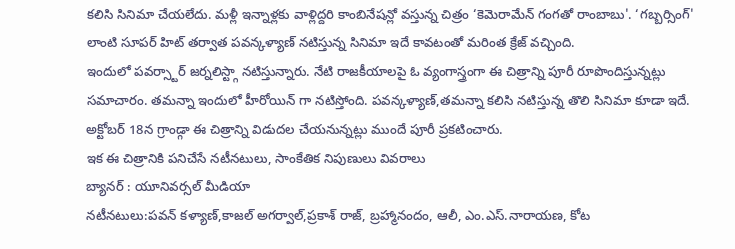కలిసి సినిమా చేయలేదు. మళ్లీ ఇన్నాళ్లకు వాళ్లిద్దరి కాంబినేషన్లో వస్తున్న చిత్రం ‘కెమెరామేన్ గంగతో రాంబాబు'. ‘గబ్బర్సింగ్' లాంటి సూపర్ హిట్ తర్వాత పవన్కళ్యాణ్ నటిస్తున్న సినిమా ఇదే కావటంతో మరింత క్రేజ్ వచ్చింది.
ఇందులో పవర్స్టార్ జర్నలిస్ట్గా నటిస్తున్నారు. నేటి రాజకీయాలపై ఓ వ్యంగాస్త్రంగా ఈ చిత్రాన్ని పూరీ రూపొందిస్తున్నట్లు సమాచారం. తమన్నా ఇందులో హీరోయిన్ గా నటిస్తోంది. పవన్కళ్యాణ్,తమన్నా కలిసి నటిస్తున్న తొలి సినిమా కూడా ఇదే. అక్టోబర్ 18న గ్రాండ్గా ఈ చిత్రాన్ని విడుదల చేయనున్నట్లు ముందే పూరీ ప్రకటించారు.
ఇక ఈ చిత్రానికి పనిచేసే నటీనటులు, సాంకేతిక నిపుణులు వివరాలు
బ్యానర్ : యూనివర్సల్ మీడియా
నటీనటులు:పవన్ కళ్యాణ్,కాజల్ అగర్వాల్,ప్రకాశ్ రాజ్, బ్రహ్మానందం, ఆలీ, ఎం.ఎస్.నారాయణ, కోట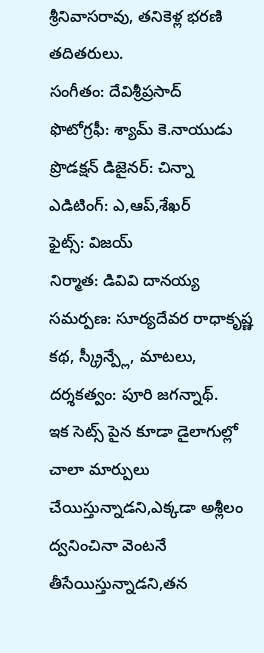శ్రీనివాసరావు, తనికెళ్ల భరణి తదితరులు.
సంగీతం: దేవిశ్రీప్రసాద్
ఫొటోగ్రఫీ: శ్యామ్ కె.నాయుడు
ప్రొడక్షన్ డిజైనర్: చిన్నా
ఎడిటింగ్: ఎ,ఆప్,శేఖర్
ఫైట్స్: విజయ్
నిర్మాత: డివివి దానయ్య
సమర్పణ: సూర్యదేవర రాధాకృష్ణ
కథ, స్క్రీన్ప్లే, మాటలు, దర్శకత్వం: పూరి జగన్నాథ్.
ఇక సెట్స్ పైన కూడా డైలాగుల్లో చాలా మార్పులు చేయిస్తున్నాడని,ఎక్కడా అశ్లీలం ద్వనించినా వెంటనే తీసేయిస్తున్నాడని,తన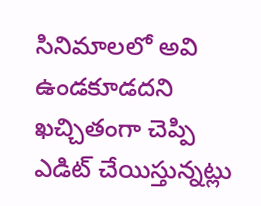సినిమాలలో అవి ఉండకూడదని ఖచ్చితంగా చెప్పి ఎడిట్ చేయిస్తున్నట్లు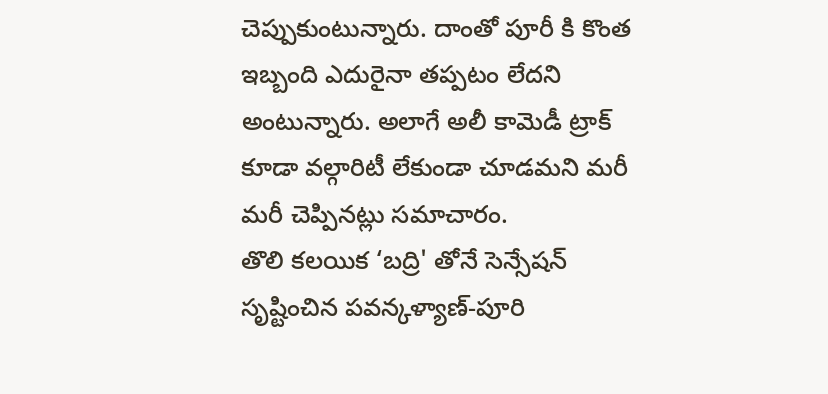చెప్పుకుంటున్నారు. దాంతో పూరీ కి కొంత ఇబ్బంది ఎదురైనా తప్పటం లేదని అంటున్నారు. అలాగే అలీ కామెడీ ట్రాక్ కూడా వల్గారిటీ లేకుండా చూడమని మరీ మరీ చెప్పినట్లు సమాచారం.
తొలి కలయిక ‘బద్రి' తోనే సెన్సేషన్ సృష్టించిన పవన్కళ్యాణ్-పూరి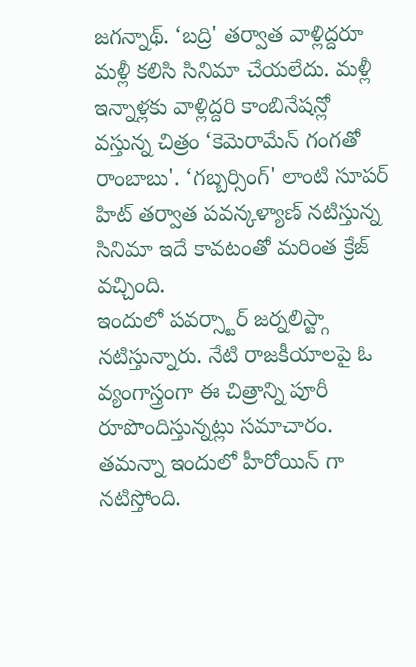జగన్నాథ్. ‘బద్రి' తర్వాత వాళ్లిద్దరూ మళ్లీ కలిసి సినిమా చేయలేదు. మళ్లీ ఇన్నాళ్లకు వాళ్లిద్దరి కాంబినేషన్లో వస్తున్న చిత్రం ‘కెమెరామేన్ గంగతో రాంబాబు'. ‘గబ్బర్సింగ్' లాంటి సూపర్ హిట్ తర్వాత పవన్కళ్యాణ్ నటిస్తున్న సినిమా ఇదే కావటంతో మరింత క్రేజ్ వచ్చింది.
ఇందులో పవర్స్టార్ జర్నలిస్ట్గా నటిస్తున్నారు. నేటి రాజకీయాలపై ఓ వ్యంగాస్త్రంగా ఈ చిత్రాన్ని పూరీ రూపొందిస్తున్నట్లు సమాచారం. తమన్నా ఇందులో హీరోయిన్ గా నటిస్తోంది.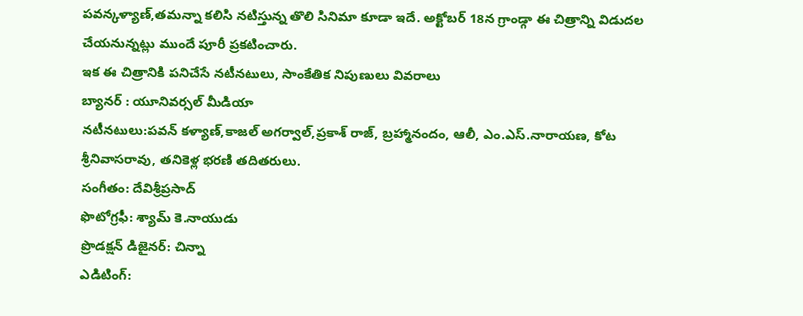పవన్కళ్యాణ్,తమన్నా కలిసి నటిస్తున్న తొలి సినిమా కూడా ఇదే. అక్టోబర్ 18న గ్రాండ్గా ఈ చిత్రాన్ని విడుదల చేయనున్నట్లు ముందే పూరీ ప్రకటించారు.
ఇక ఈ చిత్రానికి పనిచేసే నటీనటులు, సాంకేతిక నిపుణులు వివరాలు
బ్యానర్ : యూనివర్సల్ మీడియా
నటీనటులు:పవన్ కళ్యాణ్,కాజల్ అగర్వాల్,ప్రకాశ్ రాజ్, బ్రహ్మానందం, ఆలీ, ఎం.ఎస్.నారాయణ, కోట శ్రీనివాసరావు, తనికెళ్ల భరణి తదితరులు.
సంగీతం: దేవిశ్రీప్రసాద్
ఫొటోగ్రఫీ: శ్యామ్ కె.నాయుడు
ప్రొడక్షన్ డిజైనర్: చిన్నా
ఎడిటింగ్: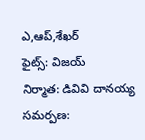ఎ,ఆప్,శేఖర్
ఫైట్స్: విజయ్
నిర్మాత: డివివి దానయ్య
సమర్పణ: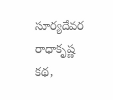సూర్యదేవర రాధాకృష్ణ
కథ,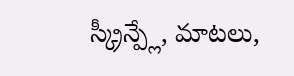స్క్రీన్ప్లే, మాటలు,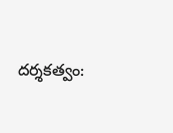దర్శకత్వం: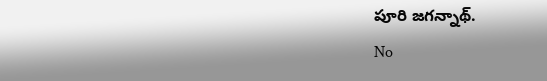పూరి జగన్నాథ్.
No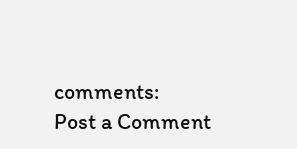comments:
Post a Comment